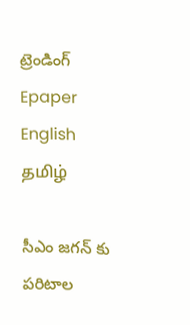ట్రెండింగ్
Epaper    English    தமிழ்

సీఎం జగన్ కు పరిటాల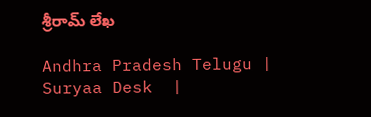శ్రీరామ్ లేఖ

Andhra Pradesh Telugu |  Suryaa Desk  |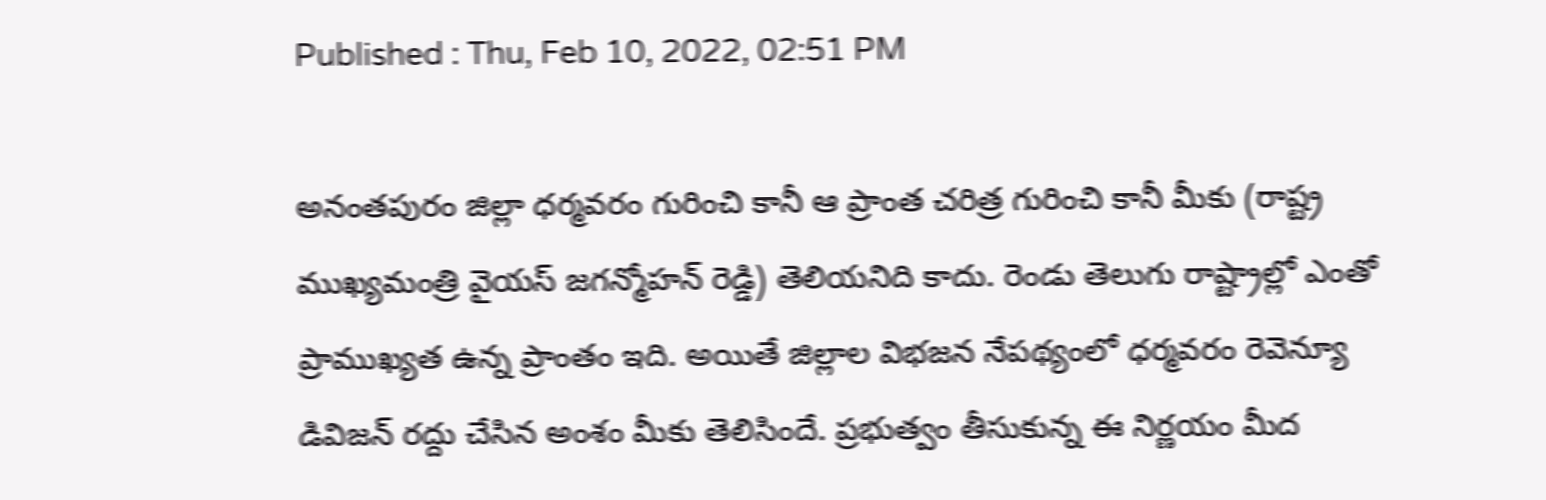Published : Thu, Feb 10, 2022, 02:51 PM

అనంతపురం జిల్లా ధర్మవరం గురించి కానీ ఆ ప్రాంత చరిత్ర గురించి కానీ మీకు (రాష్ట్ర ముఖ్యమంత్రి వైయస్ జగన్మోహన్ రెడ్డి) తెలియనిది కాదు. రెండు తెలుగు రాష్ట్రాల్లో ఎంతో ప్రాముఖ్యత ఉన్న ప్రాంతం ఇది. అయితే జిల్లాల విభజన నేపథ్యంలో ధర్మవరం రెవెన్యూ డివిజన్ రద్దు చేసిన అంశం మీకు తెలిసిందే. ప్రభుత్వం తీసుకున్న ఈ నిర్ణయం మీద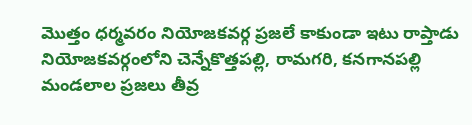మొత్తం ధర్మవరం నియోజకవర్గ ప్రజలే కాకుండా ఇటు రాప్తాడు నియోజకవర్గంలోని చెన్నేకొత్తపల్లి, రామగరి, కనగానపల్లి మండలాల ప్రజలు తీవ్ర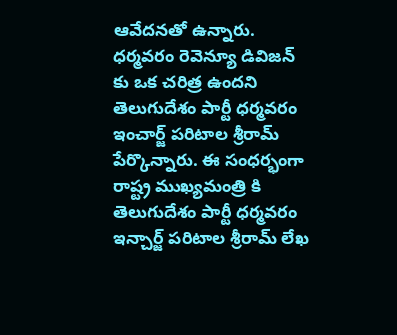ఆవేదనతో ఉన్నారు. ధర్మవరం రెవెన్యూ డివిజన్ కు ఒక చరిత్ర ఉందని తెలుగుదేశం పార్టీ ధర్మవరం ఇంచార్జ్ పరిటాల శ్రీరామ్ పేర్కొన్నారు. ఈ సంధర్భంగా రాష్ట్ర ముఖ్యమంత్రి కి తెలుగుదేశం పార్టీ ధర్మవరం ఇన్చార్జ్ పరిటాల శ్రీరామ్ లేఖ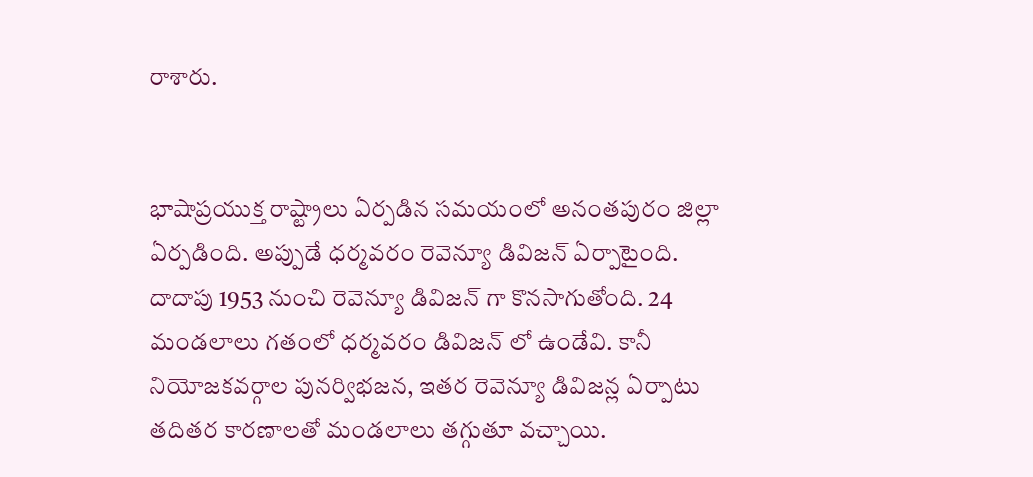రాశారు.


భాషాప్రయుక్త రాష్ట్రాలు ఏర్పడిన సమయంలో అనంతపురం జిల్లా ఏర్పడింది. అప్పుడే ధర్మవరం రెవెన్యూ డివిజన్ ఏర్పాటైంది. దాదాపు 1953 నుంచి రెవెన్యూ డివిజన్ గా కొనసాగుతోంది. 24 మండలాలు గతంలో ధర్మవరం డివిజన్ లో ఉండేవి. కానీ నియోజకవర్గాల పునర్విభజన, ఇతర రెవెన్యూ డివిజన్ల ఏర్పాటు తదితర కారణాలతో మండలాలు తగ్గుతూ వచ్చాయి.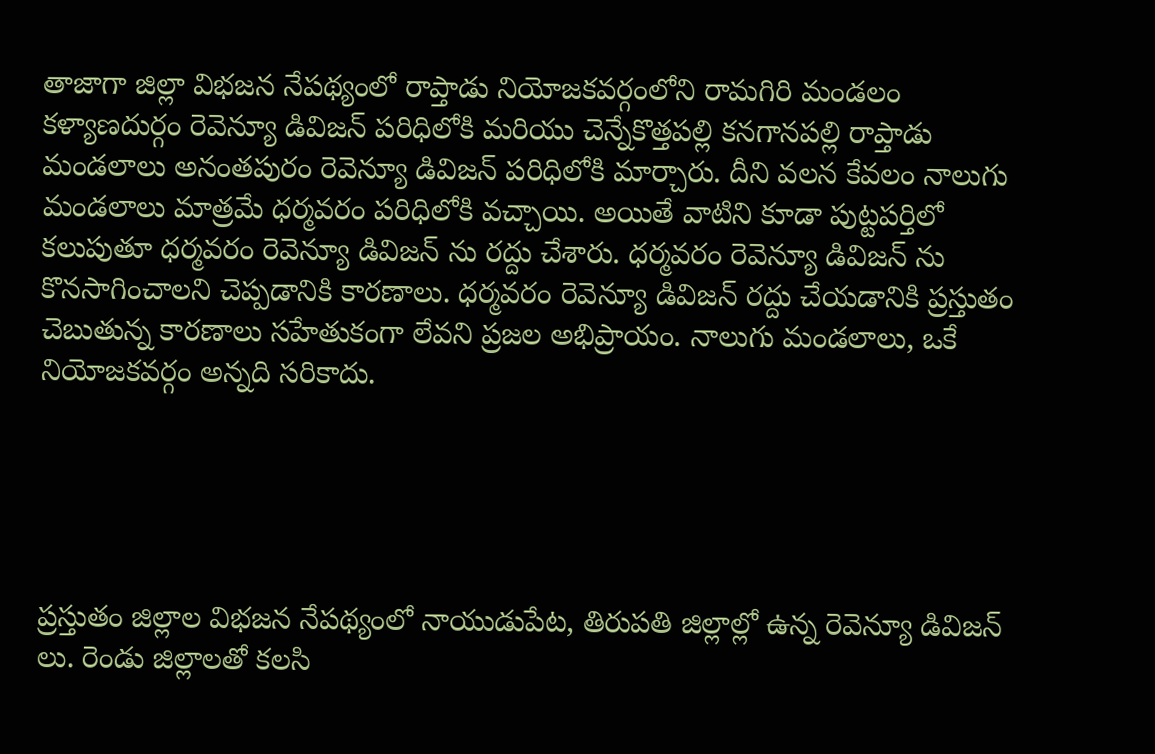తాజాగా జిల్లా విభజన నేపథ్యంలో రాప్తాడు నియోజకవర్గంలోని రామగిరి మండలం కళ్యాణదుర్గం రెవెన్యూ డివిజన్ పరిధిలోకి మరియు చెన్నేకొత్తపల్లి కనగానపల్లి రాప్తాడు మండలాలు అనంతపురం రెవెన్యూ డివిజన్ పరిధిలోకి మార్చారు. దీని వలన కేవలం నాలుగు మండలాలు మాత్రమే ధర్మవరం పరిధిలోకి వచ్చాయి. అయితే వాటిని కూడా పుట్టపర్తిలో కలుపుతూ ధర్మవరం రెవెన్యూ డివిజన్ ను రద్దు చేశారు. ధర్మవరం రెవెన్యూ డివిజన్ ను కొనసాగించాలని చెప్పడానికి కారణాలు. ధర్మవరం రెవెన్యూ డివిజన్ రద్దు చేయడానికి ప్రస్తుతం చెబుతున్న కారణాలు సహేతుకంగా లేవని ప్రజల అభిప్రాయం. నాలుగు మండలాలు, ఒకే నియోజకవర్గం అన్నది సరికాదు.





ప్రస్తుతం జిల్లాల విభజన నేపథ్యంలో నాయుడుపేట, తిరుపతి జిల్లాల్లో ఉన్న రెవెన్యూ డివిజన్ లు. రెండు జిల్లాలతో కలసి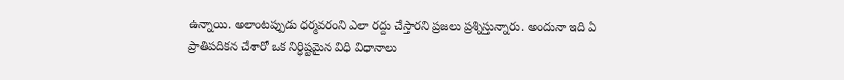ఉన్నాయి. అలాంటప్పుడు ధర్మవరంని ఎలా రద్దు చేస్తారని ప్రజలు ప్రశ్నిస్తున్నారు. అందునా ఇది ఏ ప్రాతిపదికన చేశారో ఒక నిర్ధిష్టమైన విధి విధానాలు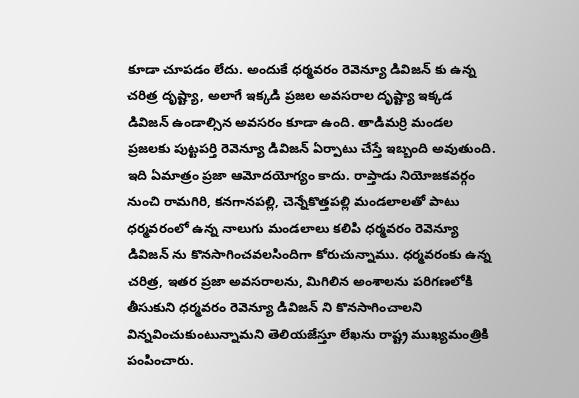కూడా చూపడం లేదు. అందుకే ధర్మవరం రెవెన్యూ డివిజన్ కు ఉన్న చరిత్ర దృష్ట్యా, అలాగే ఇక్కడి ప్రజల అవసరాల దృష్ట్యా ఇక్కడ డివిజన్ ఉండాల్సిన అవసరం కూడా ఉంది. తాడిమర్రి మండల ప్రజలకు పుట్టపర్తి రెవెన్యూ డివిజన్ ఏర్పాటు చేస్తే ఇబ్బంది అవుతుంది. ఇది ఏమాత్రం ప్రజా ఆమోదయోగ్యం కాదు. రాప్తాడు నియోజకవర్గం నుంచి రామగిరి, కనగానపల్లి, చెన్నేకొత్తపల్లి మండలాలతో పాటు ధర్మవరంలో ఉన్న నాలుగు మండలాలు కలిపి ధర్మవరం రెవెన్యూ డివిజన్ ను కొనసాగించవలసిందిగా కోరుచున్నాము. ధర్మవరంకు ఉన్న చరిత్ర, ఇతర ప్రజా అవసరాలను, మిగిలిన అంశాలను పరిగణలోకి తీసుకుని ధర్మవరం రెవెన్యూ డివిజన్ ని కొనసాగించాలని విన్నవించుకుంటున్నామని తెలియజేస్తూ లేఖను రాష్ట్ర ముఖ్యమంత్రికి పంపించారు.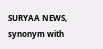SURYAA NEWS, synonym with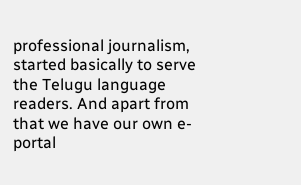professional journalism, started basically to serve the Telugu language readers. And apart from that we have our own e-portal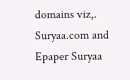domains viz,. Suryaa.com and Epaper Suryaa